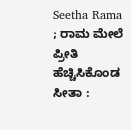Seetha Rama ; ರಾಮ ಮೇಲೆ ಪ್ರೀತಿ ಹೆಚ್ಚಿಸಿಕೊಂಡ ಸೀತಾ :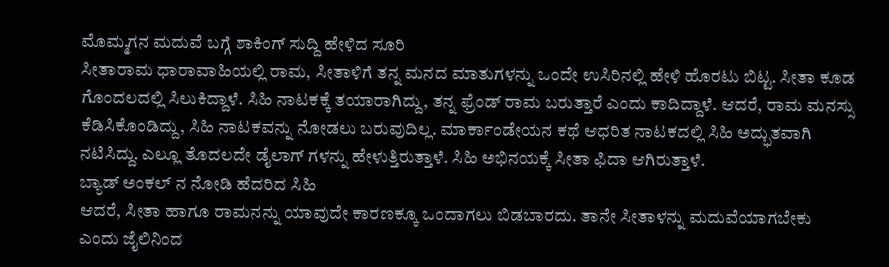ಮೊಮ್ಮಗನ ಮದುವೆ ಬಗ್ಗೆ ಶಾಕಿಂಗ್ ಸುದ್ದಿ ಹೇಳಿದ ಸೂರಿ
ಸೀತಾರಾಮ ಧಾರಾವಾಹಿಯಲ್ಲಿ ರಾಮ, ಸೀತಾಳಿಗೆ ತನ್ನ ಮನದ ಮಾತುಗಳನ್ನು ಒಂದೇ ಉಸಿರಿನಲ್ಲಿ ಹೇಳಿ ಹೊರಟು ಬಿಟ್ಟ. ಸೀತಾ ಕೂಡ ಗೊಂದಲದಲ್ಲಿ ಸಿಲುಕಿದ್ದಾಳೆ. ಸಿಹಿ ನಾಟಕಕ್ಕೆ ತಯಾರಾಗಿದ್ದು, ತನ್ನ ಫ್ರೆಂಡ್ ರಾಮ ಬರುತ್ತಾರೆ ಎಂದು ಕಾದಿದ್ದಾಳೆ. ಆದರೆ, ರಾಮ ಮನಸ್ಸು ಕೆಡಿಸಿಕೊಂಡಿದ್ದು, ಸಿಹಿ ನಾಟಕವನ್ನು ನೋಡಲು ಬರುವುದಿಲ್ಲ. ಮಾರ್ಕಾಂಡೇಯನ ಕಥೆ ಆಧರಿತ ನಾಟಕದಲ್ಲಿ ಸಿಹಿ ಅದ್ಭುತವಾಗಿ ನಟಿಸಿದ್ದು. ಎಲ್ಲೂ ತೊದಲದೇ ಡೈಲಾಗ್ ಗಳನ್ನು ಹೇಳುತ್ತಿರುತ್ತಾಳೆ. ಸಿಹಿ ಅಭಿನಯಕ್ಕೆ ಸೀತಾ ಫಿದಾ ಆಗಿರುತ್ತಾಳೆ.
ಬ್ಯಾಡ್ ಅಂಕಲ್ ನ ನೋಡಿ ಹೆದರಿದ ಸಿಹಿ
ಆದರೆ, ಸೀತಾ ಹಾಗೂ ರಾಮನನ್ನು ಯಾವುದೇ ಕಾರಣಕ್ಕೂ ಒಂದಾಗಲು ಬಿಡಬಾರದು. ತಾನೇ ಸೀತಾಳನ್ನು ಮದುವೆಯಾಗಬೇಕು ಎಂದು ಜೈಲಿನಿಂದ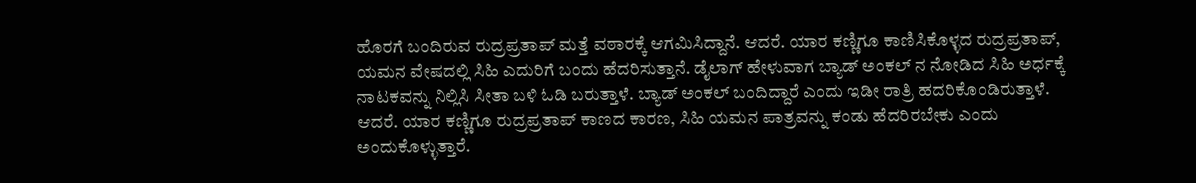ಹೊರಗೆ ಬಂದಿರುವ ರುದ್ರಪ್ರತಾಪ್ ಮತ್ತೆ ವಠಾರಕ್ಕೆ ಆಗಮಿಸಿದ್ದಾನೆ. ಆದರೆ. ಯಾರ ಕಣ್ಣಿಗೂ ಕಾಣಿಸಿಕೊಳ್ಳದ ರುದ್ರಪ್ರತಾಪ್, ಯಮನ ವೇಷದಲ್ಲಿ ಸಿಹಿ ಎದುರಿಗೆ ಬಂದು ಹೆದರಿಸುತ್ತಾನೆ. ಡೈಲಾಗ್ ಹೇಳುವಾಗ ಬ್ಯಾಡ್ ಅಂಕಲ್ ನ ನೋಡಿದ ಸಿಹಿ ಅರ್ಧಕ್ಕೆ ನಾಟಕವನ್ನು ನಿಲ್ಲಿಸಿ ಸೀತಾ ಬಳಿ ಓಡಿ ಬರುತ್ತಾಳೆ. ಬ್ಯಾಡ್ ಅಂಕಲ್ ಬಂದಿದ್ದಾರೆ ಎಂದು ಇಡೀ ರಾತ್ರಿ ಹದರಿಕೊಂಡಿರುತ್ತಾಳೆ. ಆದರೆ. ಯಾರ ಕಣ್ಣಿಗೂ ರುದ್ರಪ್ರತಾಪ್ ಕಾಣದ ಕಾರಣ, ಸಿಹಿ ಯಮನ ಪಾತ್ರವನ್ನು ಕಂಡು ಹೆದರಿರಬೇಕು ಎಂದು ಅಂದುಕೊಳ್ಳುತ್ತಾರೆ.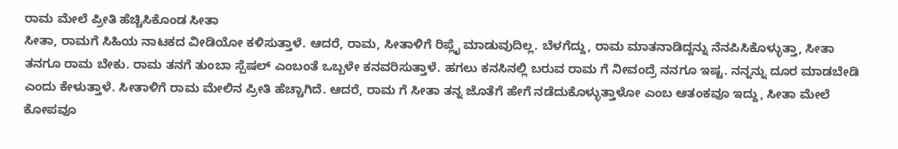ರಾಮ ಮೇಲೆ ಪ್ರೀತಿ ಹೆಚ್ಚಿಸಿಕೊಂಡ ಸೀತಾ
ಸೀತಾ, ರಾಮಗೆ ಸಿಹಿಯ ನಾಟಕದ ವೀಡಿಯೋ ಕಳಿಸುತ್ತಾಳೆ. ಆದರೆ, ರಾಮ, ಸೀತಾಳಿಗೆ ರಿಪ್ಲೈ ಮಾಡುವುದಿಲ್ಲ. ಬೆಳಗೆದ್ದು, ರಾಮ ಮಾತನಾಡಿದ್ದನ್ನು ನೆನಪಿಸಿಕೊಳ್ಳುತ್ತಾ, ಸೀತಾ ತನಗೂ ರಾಮ ಬೇಕು. ರಾಮ ತನಗೆ ತುಂಬಾ ಸ್ಪೆಷಲ್ ಎಂಬಂತೆ ಒಬ್ಬಳೇ ಕನವರಿಸುತ್ತಾಳೆ. ಹಗಲು ಕನಸಿನಲ್ಲಿ ಬರುವ ರಾಮ ಗೆ ನೀವಂದ್ರೆ ನನಗೂ ಇಷ್ಟ. ನನ್ನನ್ನು ದೂರ ಮಾಡಬೇಡಿ ಎಂದು ಕೇಳುತ್ತಾಳೆ. ಸೀತಾಳಿಗೆ ರಾಮ ಮೇಲಿನ ಪ್ರೀತಿ ಹೆಚ್ಚಾಗಿದೆ. ಆದರೆ, ರಾಮ ಗೆ ಸೀತಾ ತನ್ನ ಜೊತೆಗೆ ಹೇಗೆ ನಡೆದುಕೊಳ್ಳುತ್ತಾಳೋ ಎಂಬ ಆತಂಕವೂ ಇದ್ದು, ಸೀತಾ ಮೇಲೆ ಕೋಪವೂ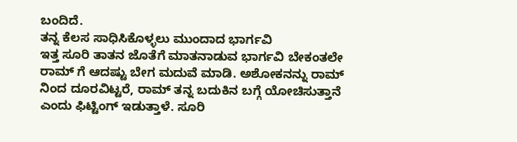ಬಂದಿದೆ.
ತನ್ನ ಕೆಲಸ ಸಾಧಿಸಿಕೊಳ್ಳಲು ಮುಂದಾದ ಭಾರ್ಗವಿ
ಇತ್ತ ಸೂರಿ ತಾತನ ಜೊತೆಗೆ ಮಾತನಾಡುವ ಭಾರ್ಗವಿ ಬೇಕಂತಲೇ ರಾಮ್ ಗೆ ಆದಷ್ಟು ಬೇಗ ಮದುವೆ ಮಾಡಿ. ಅಶೋಕನನ್ನು ರಾಮ್ ನಿಂದ ದೂರವಿಟ್ಟರೆ, ರಾಮ್ ತನ್ನ ಬದುಕಿನ ಬಗ್ಗೆ ಯೋಚಿಸುತ್ತಾನೆ ಎಂದು ಫಿಟ್ಟಿಂಗ್ ಇಡುತ್ತಾಳೆ. ಸೂರಿ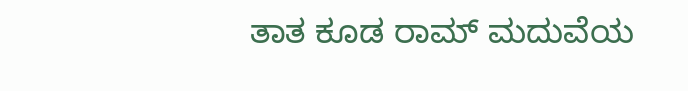ತಾತ ಕೂಡ ರಾಮ್ ಮದುವೆಯ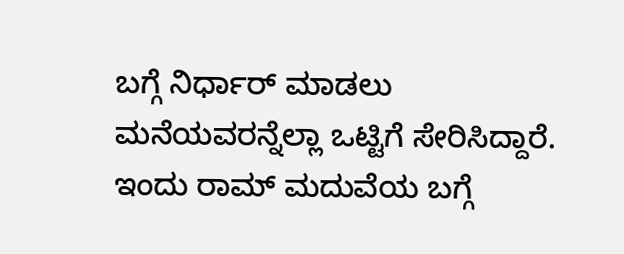ಬಗ್ಗೆ ನಿರ್ಧಾರ್ ಮಾಡಲು ಮನೆಯವರನ್ನೆಲ್ಲಾ ಒಟ್ಟಿಗೆ ಸೇರಿಸಿದ್ದಾರೆ. ಇಂದು ರಾಮ್ ಮದುವೆಯ ಬಗ್ಗೆ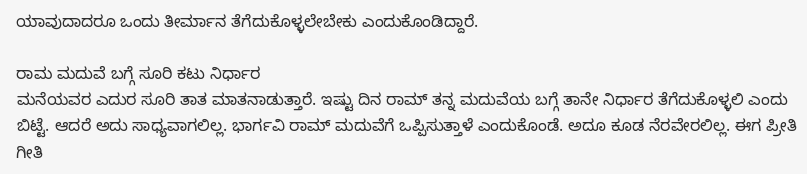ಯಾವುದಾದರೂ ಒಂದು ತೀರ್ಮಾನ ತೆಗೆದುಕೊಳ್ಳಲೇಬೇಕು ಎಂದುಕೊಂಡಿದ್ದಾರೆ.

ರಾಮ ಮದುವೆ ಬಗ್ಗೆ ಸೂರಿ ಕಟು ನಿರ್ಧಾರ
ಮನೆಯವರ ಎದುರ ಸೂರಿ ತಾತ ಮಾತನಾಡುತ್ತಾರೆ. ಇಷ್ಟು ದಿನ ರಾಮ್ ತನ್ನ ಮದುವೆಯ ಬಗ್ಗೆ ತಾನೇ ನಿರ್ಧಾರ ತೆಗೆದುಕೊಳ್ಳಲಿ ಎಂದು ಬಿಟ್ಟೆ. ಆದರೆ ಅದು ಸಾಧ್ಯವಾಗಲಿಲ್ಲ. ಭಾರ್ಗವಿ ರಾಮ್ ಮದುವೆಗೆ ಒಪ್ಪಿಸುತ್ತಾಳೆ ಎಂದುಕೊಂಡೆ. ಅದೂ ಕೂಡ ನೆರವೇರಲಿಲ್ಲ. ಈಗ ಪ್ರೀತಿ ಗೀತಿ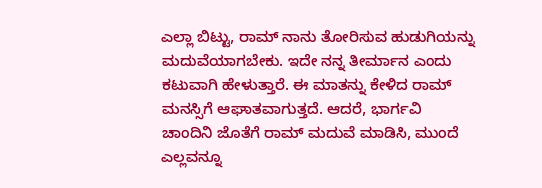ಎಲ್ಲಾ ಬಿಟ್ಟು, ರಾಮ್ ನಾನು ತೋರಿಸುವ ಹುಡುಗಿಯನ್ನು ಮದುವೆಯಾಗಬೇಕು. ಇದೇ ನನ್ನ ತೀರ್ಮಾನ ಎಂದು ಕಟುವಾಗಿ ಹೇಳುತ್ತಾರೆ. ಈ ಮಾತನ್ನು ಕೇಳಿದ ರಾಮ್ ಮನಸ್ಸಿಗೆ ಆಘಾತವಾಗುತ್ತದೆ. ಆದರೆ, ಭಾರ್ಗವಿ ಚಾಂದಿನಿ ಜೊತೆಗೆ ರಾಮ್ ಮದುವೆ ಮಾಡಿಸಿ, ಮುಂದೆ ಎಲ್ಲವನ್ನೂ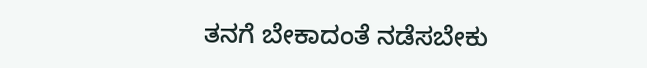ತನಗೆ ಬೇಕಾದಂತೆ ನಡೆಸಬೇಕು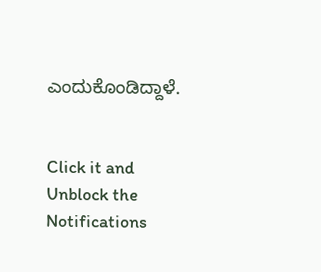ಎಂದುಕೊಂಡಿದ್ದಾಳೆ.


Click it and Unblock the Notifications